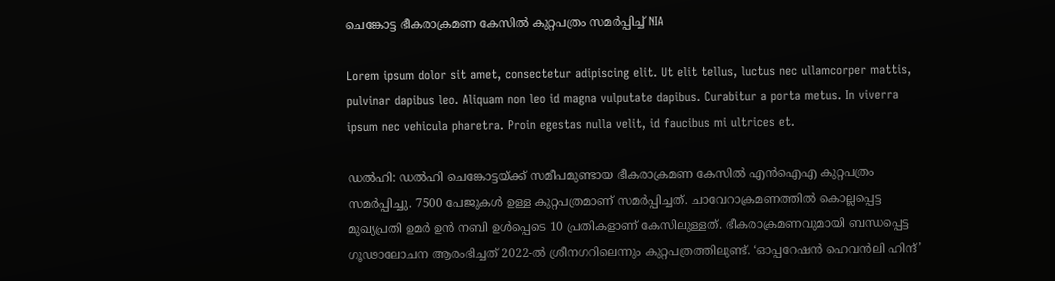ചെങ്കോട്ട ഭീകരാക്രമണ കേസിൽ കുറ്റപത്രം സമർപ്പിച്ച് NIA

Lorem ipsum dolor sit amet, consectetur adipiscing elit. Ut elit tellus, luctus nec ullamcorper mattis, pulvinar dapibus leo. Aliquam non leo id magna vulputate dapibus. Curabitur a porta metus. In viverra ipsum nec vehicula pharetra. Proin egestas nulla velit, id faucibus mi ultrices et.

ഡൽഹി: ഡൽഹി ചെങ്കോട്ടയ്ക്ക് സമീപമുണ്ടായ ഭീകരാക്രമണ കേസിൽ എൻഐഎ കുറ്റപത്രം സമർപ്പിച്ചു. 7500 പേജുകൾ ഉള്ള കുറ്റപത്രമാണ് സമർപ്പിച്ചത്. ചാവേറാക്രമണത്തിൽ കൊല്ലപ്പെട്ട മുഖ്യപ്രതി ഉമർ ഉൻ നബി ഉൾപ്പെടെ 10 പ്രതികളാണ് കേസിലുള്ളത്. ഭീകരാക്രമണവുമായി ബന്ധപ്പെ‌ട്ട ഗൂഢാലോചന ആരംഭിച്ചത് 2022-ൽ ശ്രീനഗറിലെന്നും കുറ്റപത്രത്തിലുണ്ട്. ‘ഓപ്പറേഷൻ ഹെവൻലി ഹിന്ദ്’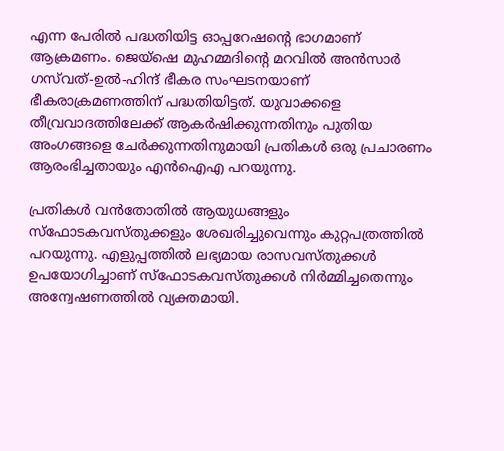എന്ന പേരിൽ പദ്ധതിയിട്ട ഓപ്പറേഷന്റെ ഭാഗമാണ് ആക്രമണം. ജെയ്‌ഷെ മുഹമ്മദിൻ്റെ മറവിൽ അൻസാർ ഗസ്‌വത്-ഉൽ-ഹിന്ദ് ഭീകര സംഘടനയാണ് ഭീകരാക്രമണത്തിന് പദ്ധതിയിട്ടത്. യുവാക്കളെ തീവ്രവാദത്തിലേക്ക് ആകർഷിക്കുന്നതിനും പുതിയ അംഗങ്ങളെ ചേർക്കുന്നതിനുമായി പ്രതികൾ ഒരു പ്രചാരണം ആരംഭിച്ചതായും എൻഐഎ പറയുന്നു.

പ്രതികൾ വൻതോതിൽ ആയുധങ്ങളും സ്ഫോടകവസ്തുക്കളും ശേഖരിച്ചുവെന്നും കുറ്റപത്രത്തിൽ പറയുന്നു. എളുപ്പത്തിൽ ലഭ്യമായ രാസവസ്തുക്കൾ ഉപയോഗിച്ചാണ് സ്ഫോടകവസ്തുക്കൾ നിർമ്മിച്ചതെന്നും അന്വേഷണത്തിൽ വ്യക്തമായി.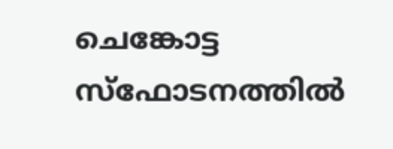ചെങ്കോട്ട സ്ഫോടനത്തിൽ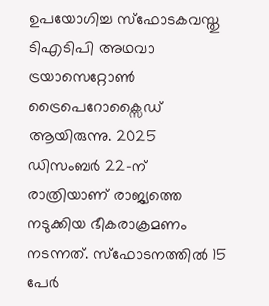ഉപയോഗിച്ച സ്ഫോടകവസ്തു ടിഎടിപി അഥവാ ട്രയാസെറ്റോൺ ട്രൈപെറോക്സൈഡ് ആയിരുന്നു. 2025 ഡിസംബർ 22-ന് രാത്രിയാണ് രാജ്യത്തെ നടുക്കിയ ഭീകരാക്രമണം നടന്നത്. സ്‌ഫോടനത്തിൽ 15 പേർ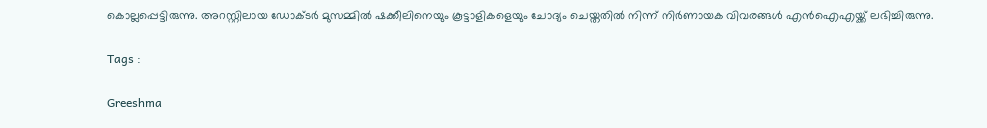കൊല്ലപ്പെട്ടിരുന്നു. അറസ്റ്റിലായ ഡോക്ടർ മുസമ്മിൽ ഷക്കീലിനെയും കൂട്ടാളികളെയും ചോദ്യം ചെയ്തതിൽ നിന്ന് നിർണായക വിവരങ്ങൾ എൻഐഎയ്ക്ക് ലഭിച്ചിരുന്നു.

Tags :

Greeshma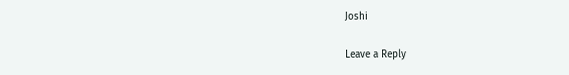Joshi

Leave a Reply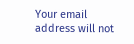Your email address will not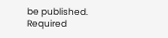be published. Required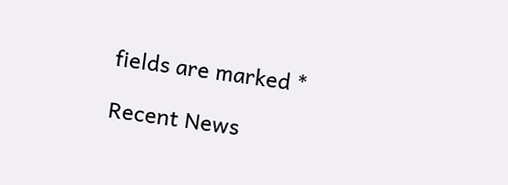fields are marked *

Recent News